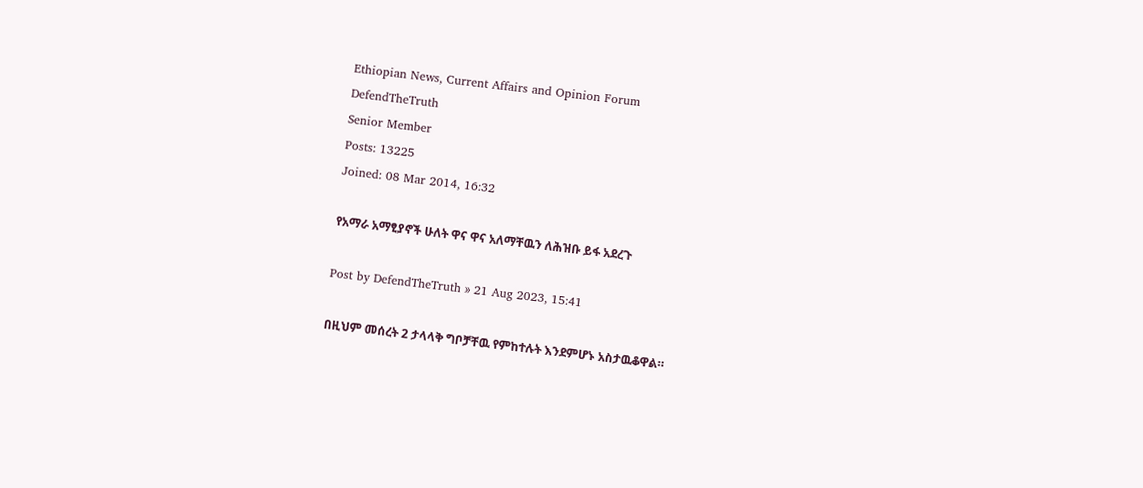Ethiopian News, Current Affairs and Opinion Forum
DefendTheTruth
Senior Member
Posts: 13225
Joined: 08 Mar 2014, 16:32

የአማራ አማፂያኖች ሁለት ዋና ዋና አለማቸዉን ለሕዝቡ ይፋ አደረጉ

Post by DefendTheTruth » 21 Aug 2023, 15:41

በዚህም መሰረት 2 ታላላቅ ግቦቻቸዉ የምከተሉት እንደምሆኑ አስታዉቆዋል።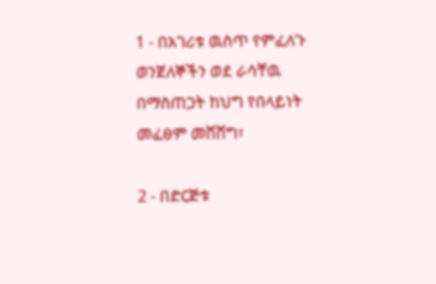1 - በአገሪቱ ዉስጥ የምፈለጉ ወንጀለኞችን ወደ ራሳቸዉ በማስጠጋት ከህግ የበላይነት መፈፀም መሸሸግ፣

2 - በድርጅቱ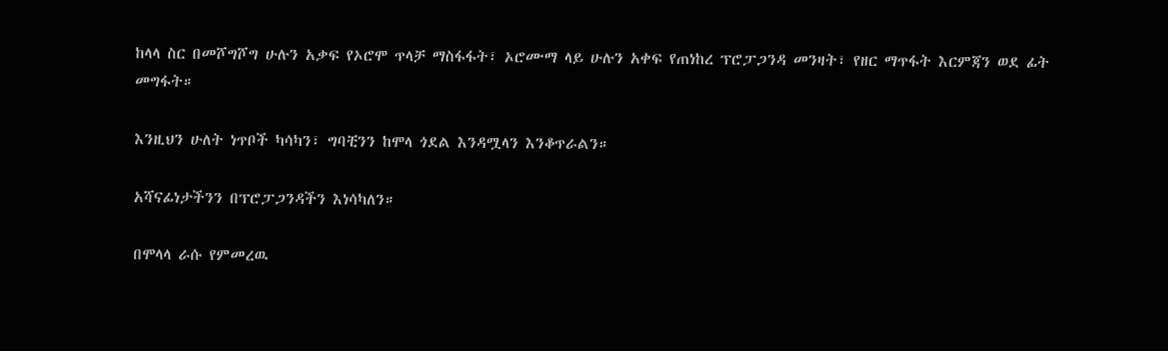ከላላ ስር በመሾግሾግ ሁሉን አቃፍ የኦሮሞ ጥላቻ ማስፋፋት፣ ኦሮሙማ ላይ ሁሉን አቀፍ የጠነከረ ፕሮፓጋንዳ መንዛት፣ የዘር ማጥፋት እርምጃን ወደ ፊት መግፋት።

እንዚህን ሁለት ነጥቦች ካሳካን፣ ግባቺንን ከሞላ ጎደል እንዳሟላን እንቆጥራልን።

አሻናፊነታችንን በፕሮፓጋንዳችን እነሳካለን።

በሞላላ ራሱ የምመረዉ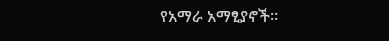የአማራ አማፂያኖች።